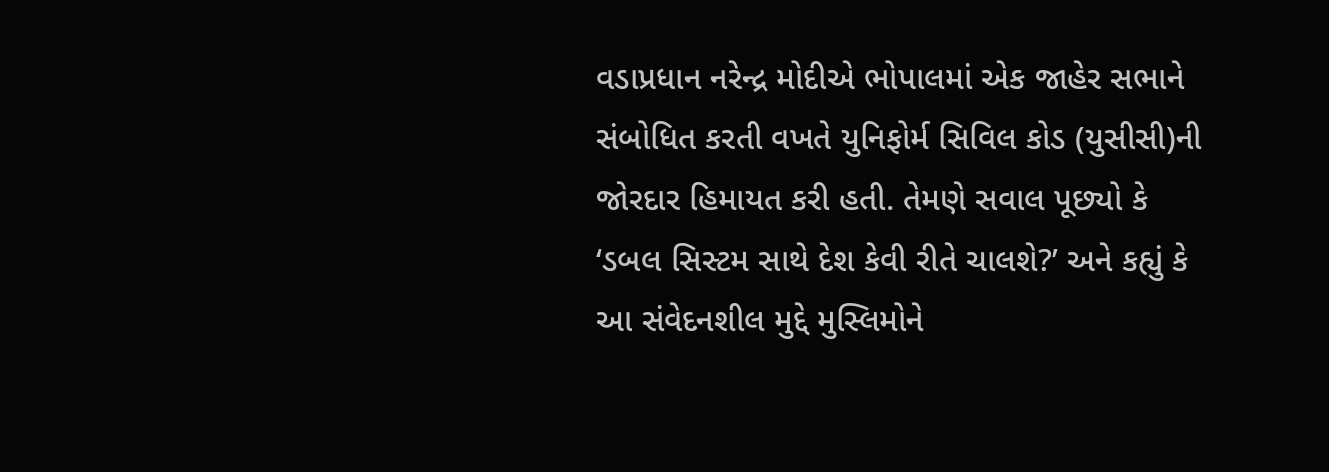વડાપ્રધાન નરેન્દ્ર મોદીએ ભોપાલમાં એક જાહેર સભાને સંબોધિત કરતી વખતે યુનિફોર્મ સિવિલ કોડ (યુસીસી)ની જોરદાર હિમાયત કરી હતી. તેમણે સવાલ પૂછ્યો કે ‘ડબલ સિસ્ટમ સાથે દેશ કેવી રીતે ચાલશે?’ અને કહ્યું કે આ સંવેદનશીલ મુદ્દે મુસ્લિમોને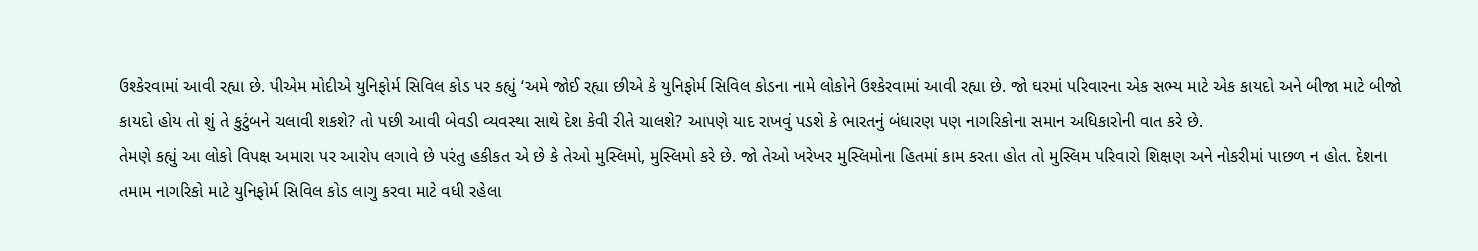ઉશ્કેરવામાં આવી રહ્યા છે. પીએમ મોદીએ યુનિફોર્મ સિવિલ કોડ પર કહ્યું ‘અમે જોઈ રહ્યા છીએ કે યુનિફોર્મ સિવિલ કોડના નામે લોકોને ઉશ્કેરવામાં આવી રહ્યા છે. જો ઘરમાં પરિવારના એક સભ્ય માટે એક કાયદો અને બીજા માટે બીજો કાયદો હોય તો શું તે કુટુંબને ચલાવી શકશે? તો પછી આવી બેવડી વ્યવસ્થા સાથે દેશ કેવી રીતે ચાલશે? આપણે યાદ રાખવું પડશે કે ભારતનું બંધારણ પણ નાગરિકોના સમાન અધિકારોની વાત કરે છે.
તેમણે કહ્યું આ લોકો વિપક્ષ અમારા પર આરોપ લગાવે છે પરંતુ હકીકત એ છે કે તેઓ મુસ્લિમો, મુસ્લિમો કરે છે. જો તેઓ ખરેખર મુસ્લિમોના હિતમાં કામ કરતા હોત તો મુસ્લિમ પરિવારો શિક્ષણ અને નોકરીમાં પાછળ ન હોત. દેશના તમામ નાગરિકો માટે યુનિફોર્મ સિવિલ કોડ લાગુ કરવા માટે વધી રહેલા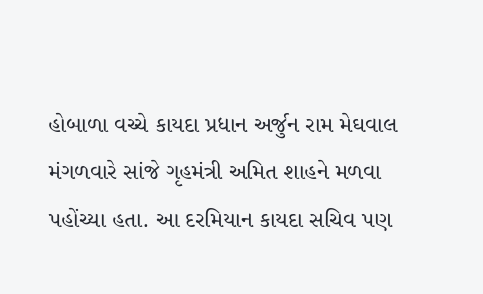હોબાળા વચ્ચે કાયદા પ્રધાન અર્જુન રામ મેઘવાલ મંગળવારે સાંજે ગૃહમંત્રી અમિત શાહને મળવા પહોંચ્યા હતા. આ દરમિયાન કાયદા સચિવ પણ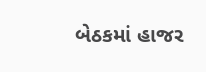બેઠકમાં હાજર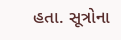હતા. સૂત્રોના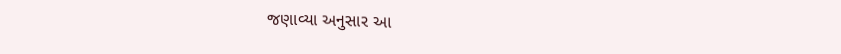જણાવ્યા અનુસાર આ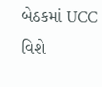બેઠકમાં UCC વિશે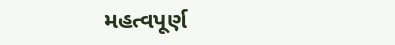મહત્વપૂર્ણ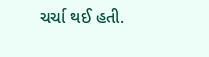ચર્ચા થઈ હતી.